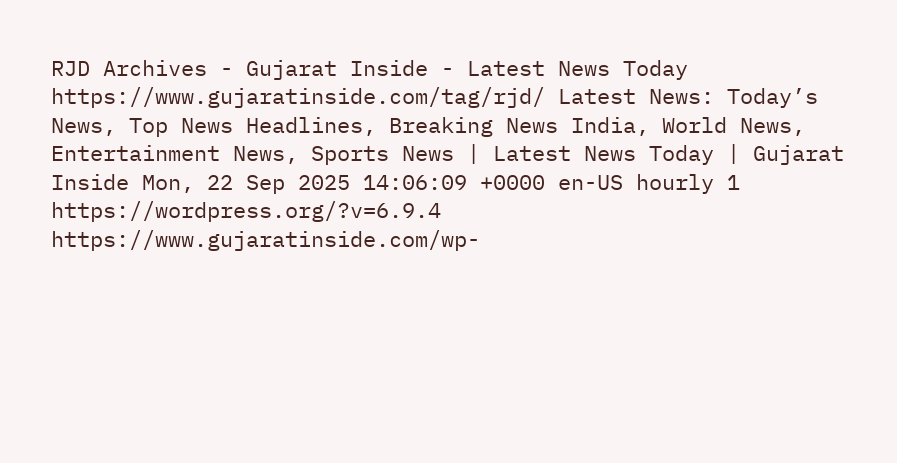RJD Archives - Gujarat Inside - Latest News Today https://www.gujaratinside.com/tag/rjd/ Latest News: Today’s News, Top News Headlines, Breaking News India, World News, Entertainment News, Sports News | Latest News Today | Gujarat Inside Mon, 22 Sep 2025 14:06:09 +0000 en-US hourly 1 https://wordpress.org/?v=6.9.4 https://www.gujaratinside.com/wp-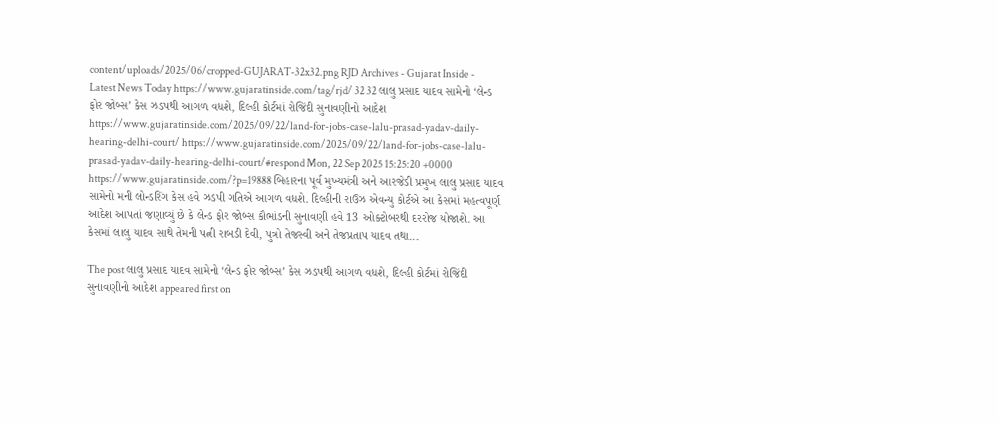content/uploads/2025/06/cropped-GUJARAT-32x32.png RJD Archives - Gujarat Inside - Latest News Today https://www.gujaratinside.com/tag/rjd/ 32 32 લાલુ પ્રસાદ યાદવ સામેનો ‘લેન્ડ ફોર જોબ્સ’ કેસ ઝડપથી આગળ વધશે, દિલ્હી કોર્ટમાં રોજિંદી સુનાવણીનો આદેશ https://www.gujaratinside.com/2025/09/22/land-for-jobs-case-lalu-prasad-yadav-daily-hearing-delhi-court/ https://www.gujaratinside.com/2025/09/22/land-for-jobs-case-lalu-prasad-yadav-daily-hearing-delhi-court/#respond Mon, 22 Sep 2025 15:25:20 +0000 https://www.gujaratinside.com/?p=19888 બિહારના પૂર્વ મુખ્યમંત્રી અને આરજેડી પ્રમુખ લાલુ પ્રસાદ યાદવ સામેનો મની લોન્ડરિંગ કેસ હવે ઝડપી ગતિએ આગળ વધશે. દિલ્હીની રાઉઝ એવન્યુ કોર્ટએ આ કેસમાં મહત્વપૂર્ણ આદેશ આપતાં જણાવ્યું છે કે લેન્ડ ફોર જોબ્સ કૌભાંડની સુનાવણી હવે 13 ઓક્ટોબરથી દરરોજ યોજાશે. આ કેસમાં લાલુ યાદવ સાથે તેમની પત્ની રાબડી દેવી, પુત્રો તેજસ્વી અને તેજપ્રતાપ યાદવ તથા...

The post લાલુ પ્રસાદ યાદવ સામેનો ‘લેન્ડ ફોર જોબ્સ’ કેસ ઝડપથી આગળ વધશે, દિલ્હી કોર્ટમાં રોજિંદી સુનાવણીનો આદેશ appeared first on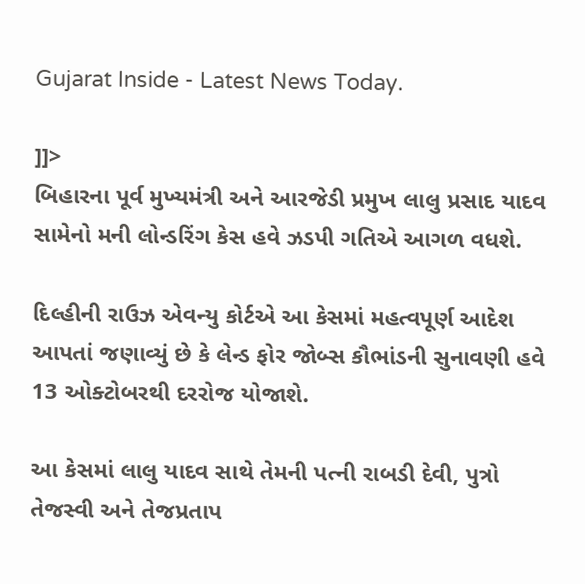Gujarat Inside - Latest News Today.

]]>
બિહારના પૂર્વ મુખ્યમંત્રી અને આરજેડી પ્રમુખ લાલુ પ્રસાદ યાદવ સામેનો મની લોન્ડરિંગ કેસ હવે ઝડપી ગતિએ આગળ વધશે.

દિલ્હીની રાઉઝ એવન્યુ કોર્ટએ આ કેસમાં મહત્વપૂર્ણ આદેશ આપતાં જણાવ્યું છે કે લેન્ડ ફોર જોબ્સ કૌભાંડની સુનાવણી હવે 13 ઓક્ટોબરથી દરરોજ યોજાશે.

આ કેસમાં લાલુ યાદવ સાથે તેમની પત્ની રાબડી દેવી, પુત્રો તેજસ્વી અને તેજપ્રતાપ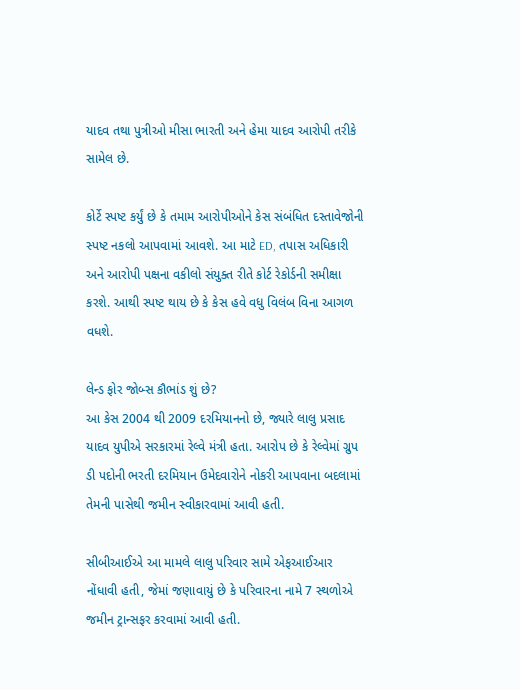યાદવ તથા પુત્રીઓ મીસા ભારતી અને હેમા યાદવ આરોપી તરીકે સામેલ છે.

કોર્ટે સ્પષ્ટ કર્યું છે કે તમામ આરોપીઓને કેસ સંબંધિત દસ્તાવેજોની સ્પષ્ટ નકલો આપવામાં આવશે. આ માટે ED, તપાસ અધિકારી અને આરોપી પક્ષના વકીલો સંયુક્ત રીતે કોર્ટ રેકોર્ડની સમીક્ષા કરશે. આથી સ્પષ્ટ થાય છે કે કેસ હવે વધુ વિલંબ વિના આગળ વધશે.

લેન્ડ ફોર જોબ્સ કૌભાંડ શું છે?
આ કેસ 2004 થી 2009 દરમિયાનનો છે, જ્યારે લાલુ પ્રસાદ યાદવ યુપીએ સરકારમાં રેલ્વે મંત્રી હતા. આરોપ છે કે રેલ્વેમાં ગ્રુપ ડી પદોની ભરતી દરમિયાન ઉમેદવારોને નોકરી આપવાના બદલામાં તેમની પાસેથી જમીન સ્વીકારવામાં આવી હતી.

સીબીઆઈએ આ મામલે લાલુ પરિવાર સામે એફઆઈઆર નોંધાવી હતી, જેમાં જણાવાયું છે કે પરિવારના નામે 7 સ્થળોએ જમીન ટ્રાન્સફર કરવામાં આવી હતી.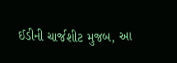ઈડીની ચાર્જશીટ મુજબ, આ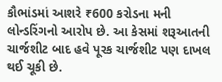કૌભાંડમાં આશરે ₹600 કરોડના મની લોન્ડરિંગનો આરોપ છે. આ કેસમાં શરૂઆતની ચાર્જશીટ બાદ હવે પૂરક ચાર્જશીટ પણ દાખલ થઈ ચૂકી છે.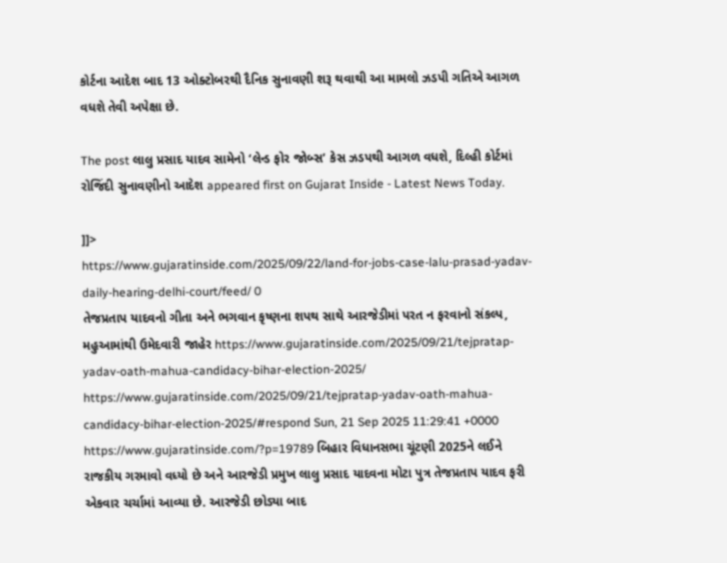કોર્ટના આદેશ બાદ 13 ઓક્ટોબરથી દૈનિક સુનાવણી શરૂ થવાથી આ મામલો ઝડપી ગતિએ આગળ વધશે તેવી અપેક્ષા છે.

The post લાલુ પ્રસાદ યાદવ સામેનો ‘લેન્ડ ફોર જોબ્સ’ કેસ ઝડપથી આગળ વધશે, દિલ્હી કોર્ટમાં રોજિંદી સુનાવણીનો આદેશ appeared first on Gujarat Inside - Latest News Today.

]]>
https://www.gujaratinside.com/2025/09/22/land-for-jobs-case-lalu-prasad-yadav-daily-hearing-delhi-court/feed/ 0
તેજપ્રતાપ યાદવનો ગીતા અને ભગવાન કૃષ્ણના શપથ સાથે આરજેડીમાં પરત ન ફરવાનો સંકલ્પ, મહુઆમાંથી ઉમેદવારી જાહેર https://www.gujaratinside.com/2025/09/21/tejpratap-yadav-oath-mahua-candidacy-bihar-election-2025/ https://www.gujaratinside.com/2025/09/21/tejpratap-yadav-oath-mahua-candidacy-bihar-election-2025/#respond Sun, 21 Sep 2025 11:29:41 +0000 https://www.gujaratinside.com/?p=19789 બિહાર વિધાનસભા ચૂંટણી 2025ને લઈને રાજકીય ગરમાવો વધ્યો છે અને આરજેડી પ્રમુખ લાલુ પ્રસાદ યાદવના મોટા પુત્ર તેજપ્રતાપ યાદવ ફરી એકવાર ચર્ચામાં આવ્યા છે. આરજેડી છોડ્યા બાદ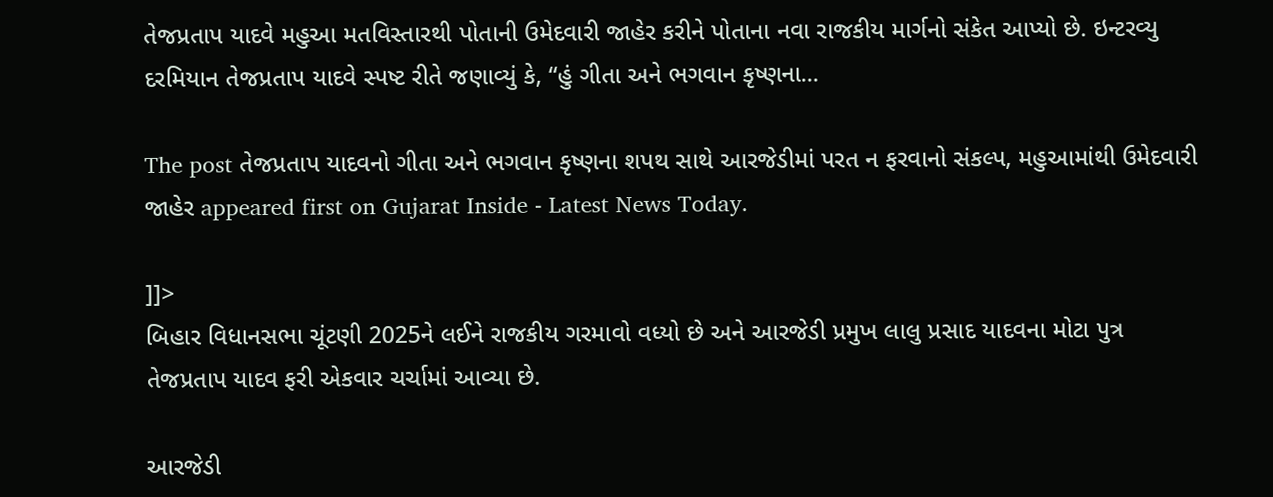તેજપ્રતાપ યાદવે મહુઆ મતવિસ્તારથી પોતાની ઉમેદવારી જાહેર કરીને પોતાના નવા રાજકીય માર્ગનો સંકેત આપ્યો છે. ઇન્ટરવ્યુ દરમિયાન તેજપ્રતાપ યાદવે સ્પષ્ટ રીતે જણાવ્યું કે, “હું ગીતા અને ભગવાન કૃષ્ણના...

The post તેજપ્રતાપ યાદવનો ગીતા અને ભગવાન કૃષ્ણના શપથ સાથે આરજેડીમાં પરત ન ફરવાનો સંકલ્પ, મહુઆમાંથી ઉમેદવારી જાહેર appeared first on Gujarat Inside - Latest News Today.

]]>
બિહાર વિધાનસભા ચૂંટણી 2025ને લઈને રાજકીય ગરમાવો વધ્યો છે અને આરજેડી પ્રમુખ લાલુ પ્રસાદ યાદવના મોટા પુત્ર તેજપ્રતાપ યાદવ ફરી એકવાર ચર્ચામાં આવ્યા છે.

આરજેડી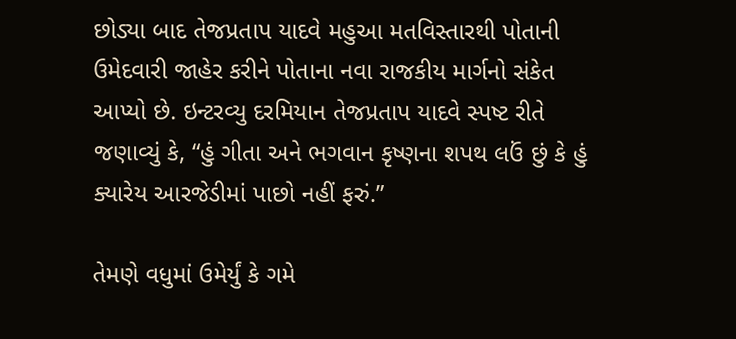છોડ્યા બાદ તેજપ્રતાપ યાદવે મહુઆ મતવિસ્તારથી પોતાની ઉમેદવારી જાહેર કરીને પોતાના નવા રાજકીય માર્ગનો સંકેત આપ્યો છે. ઇન્ટરવ્યુ દરમિયાન તેજપ્રતાપ યાદવે સ્પષ્ટ રીતે જણાવ્યું કે, “હું ગીતા અને ભગવાન કૃષ્ણના શપથ લઉં છું કે હું ક્યારેય આરજેડીમાં પાછો નહીં ફરું.”

તેમણે વધુમાં ઉમેર્યું કે ગમે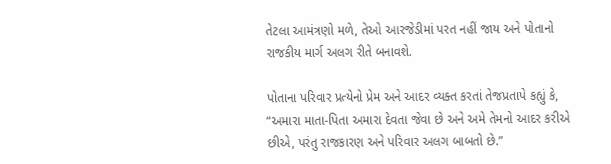તેટલા આમંત્રણો મળે, તેઓ આરજેડીમાં પરત નહીં જાય અને પોતાનો રાજકીય માર્ગ અલગ રીતે બનાવશે.

પોતાના પરિવાર પ્રત્યેનો પ્રેમ અને આદર વ્યક્ત કરતાં તેજપ્રતાપે કહ્યું કે, “અમારા માતા-પિતા અમારા દેવતા જેવા છે અને અમે તેમનો આદર કરીએ છીએ, પરંતુ રાજકારણ અને પરિવાર અલગ બાબતો છે.”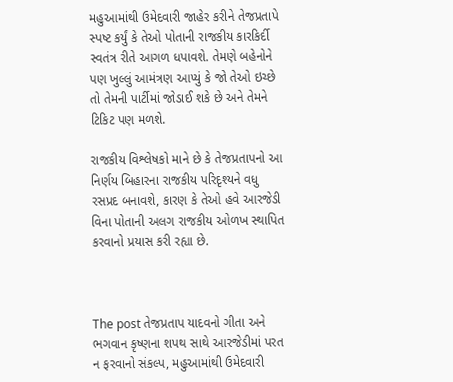મહુઆમાંથી ઉમેદવારી જાહેર કરીને તેજપ્રતાપે સ્પષ્ટ કર્યું કે તેઓ પોતાની રાજકીય કારકિર્દી સ્વતંત્ર રીતે આગળ ધપાવશે. તેમણે બહેનોને પણ ખુલ્લું આમંત્રણ આપ્યું કે જો તેઓ ઇચ્છે તો તેમની પાર્ટીમાં જોડાઈ શકે છે અને તેમને ટિકિટ પણ મળશે.

રાજકીય વિશ્લેષકો માને છે કે તેજપ્રતાપનો આ નિર્ણય બિહારના રાજકીય પરિદૃશ્યને વધુ રસપ્રદ બનાવશે, કારણ કે તેઓ હવે આરજેડી વિના પોતાની અલગ રાજકીય ઓળખ સ્થાપિત કરવાનો પ્રયાસ કરી રહ્યા છે.



The post તેજપ્રતાપ યાદવનો ગીતા અને ભગવાન કૃષ્ણના શપથ સાથે આરજેડીમાં પરત ન ફરવાનો સંકલ્પ, મહુઆમાંથી ઉમેદવારી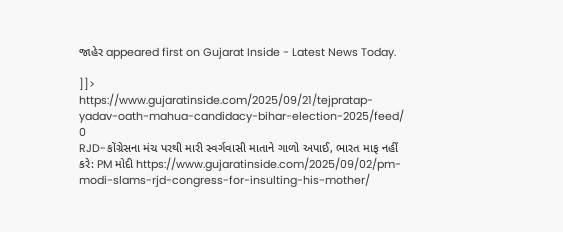જાહેર appeared first on Gujarat Inside - Latest News Today.

]]>
https://www.gujaratinside.com/2025/09/21/tejpratap-yadav-oath-mahua-candidacy-bihar-election-2025/feed/ 0
RJD-કોંગ્રેસના મંચ પરથી મારી સ્વર્ગવાસી માતાને ગાળો અપાઈ, ભારત માફ નહીં કરે: PM મોદી https://www.gujaratinside.com/2025/09/02/pm-modi-slams-rjd-congress-for-insulting-his-mother/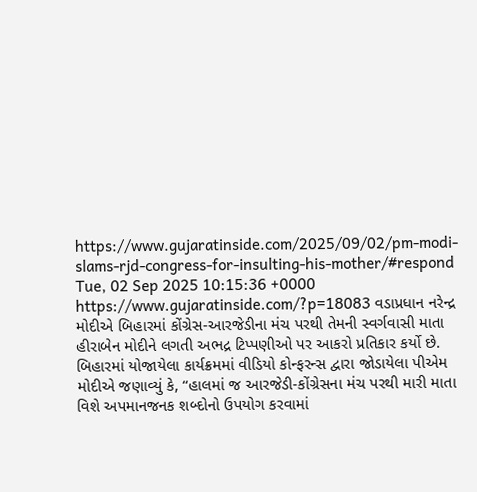https://www.gujaratinside.com/2025/09/02/pm-modi-slams-rjd-congress-for-insulting-his-mother/#respond Tue, 02 Sep 2025 10:15:36 +0000 https://www.gujaratinside.com/?p=18083 વડાપ્રધાન નરેન્દ્ર મોદીએ બિહારમાં કોંગ્રેસ-આરજેડીના મંચ પરથી તેમની સ્વર્ગવાસી માતા હીરાબેન મોદીને લગતી અભદ્ર ટિપ્પણીઓ પર આકરો પ્રતિકાર કર્યો છે. બિહારમાં યોજાયેલા કાર્યક્રમમાં વીડિયો કોન્ફરન્સ દ્વારા જોડાયેલા પીએમ મોદીએ જણાવ્યું કે, “હાલમાં જ આરજેડી-કોંગ્રેસના મંચ પરથી મારી માતા વિશે અપમાનજનક શબ્દોનો ઉપયોગ કરવામાં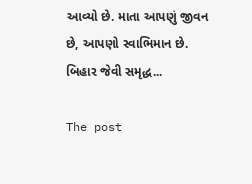આવ્યો છે. માતા આપણું જીવન છે, આપણો સ્વાભિમાન છે. બિહાર જેવી સમૃદ્ધ...

The post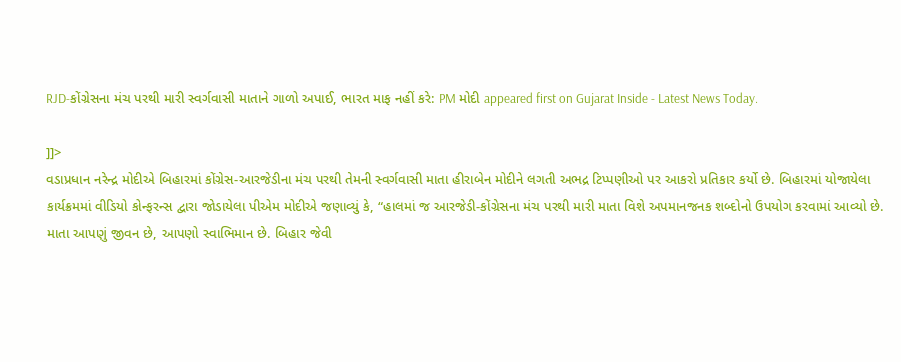RJD-કોંગ્રેસના મંચ પરથી મારી સ્વર્ગવાસી માતાને ગાળો અપાઈ, ભારત માફ નહીં કરે: PM મોદી appeared first on Gujarat Inside - Latest News Today.

]]>
વડાપ્રધાન નરેન્દ્ર મોદીએ બિહારમાં કોંગ્રેસ-આરજેડીના મંચ પરથી તેમની સ્વર્ગવાસી માતા હીરાબેન મોદીને લગતી અભદ્ર ટિપ્પણીઓ પર આકરો પ્રતિકાર કર્યો છે. બિહારમાં યોજાયેલા કાર્યક્રમમાં વીડિયો કોન્ફરન્સ દ્વારા જોડાયેલા પીએમ મોદીએ જણાવ્યું કે, “હાલમાં જ આરજેડી-કોંગ્રેસના મંચ પરથી મારી માતા વિશે અપમાનજનક શબ્દોનો ઉપયોગ કરવામાં આવ્યો છે. માતા આપણું જીવન છે, આપણો સ્વાભિમાન છે. બિહાર જેવી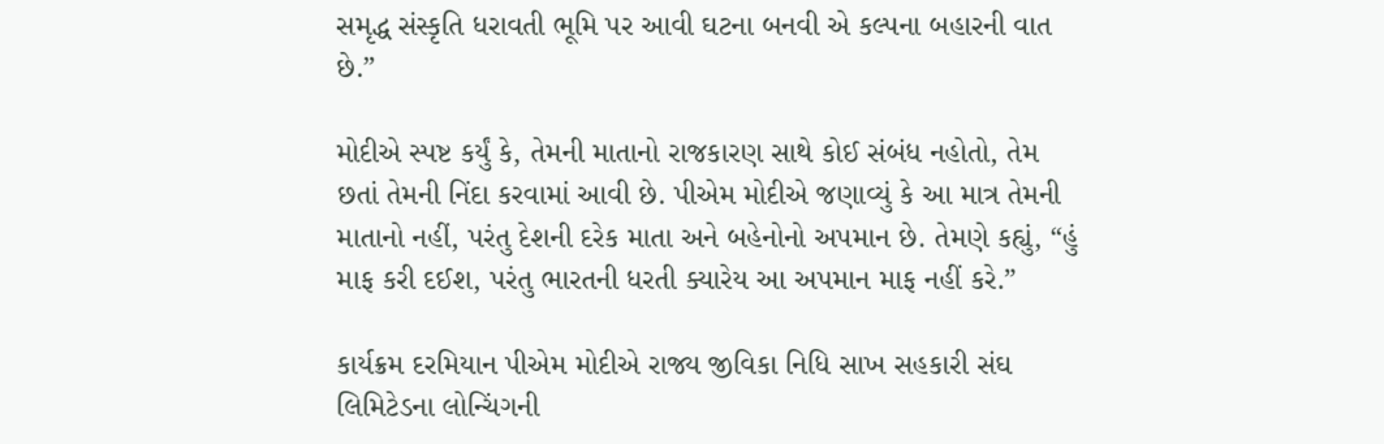સમૃદ્ધ સંસ્કૃતિ ધરાવતી ભૂમિ પર આવી ઘટના બનવી એ કલ્પના બહારની વાત છે.”

મોદીએ સ્પષ્ટ કર્યું કે, તેમની માતાનો રાજકારણ સાથે કોઈ સંબંધ નહોતો, તેમ છતાં તેમની નિંદા કરવામાં આવી છે. પીએમ મોદીએ જણાવ્યું કે આ માત્ર તેમની માતાનો નહીં, પરંતુ દેશની દરેક માતા અને બહેનોનો અપમાન છે. તેમણે કહ્યું, “હું માફ કરી દઈશ, પરંતુ ભારતની ધરતી ક્યારેય આ અપમાન માફ નહીં કરે.”

કાર્યક્રમ દરમિયાન પીએમ મોદીએ રાજ્ય જીવિકા નિધિ સાખ સહકારી સંઘ લિમિટેડના લોન્ચિંગની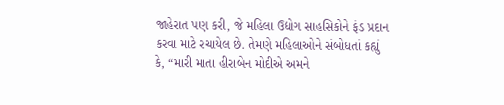જાહેરાત પણ કરી, જે મહિલા ઉદ્યોગ સાહસિકોને ફંડ પ્રદાન કરવા માટે રચાયેલ છે. તેમણે મહિલાઓને સંબોધતાં કહ્યું કે, “મારી માતા હીરાબેન મોદીએ અમને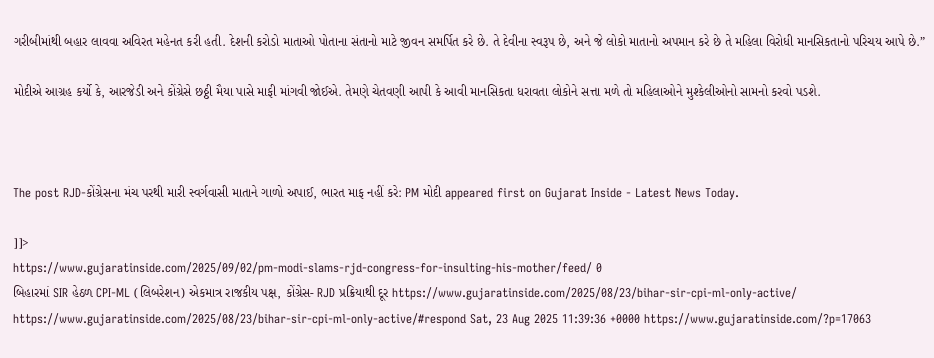ગરીબીમાંથી બહાર લાવવા અવિરત મહેનત કરી હતી. દેશની કરોડો માતાઓ પોતાના સંતાનો માટે જીવન સમર્પિત કરે છે. તે દેવીના સ્વરૂપ છે, અને જે લોકો માતાનો અપમાન કરે છે તે મહિલા વિરોધી માનસિકતાનો પરિચય આપે છે.”

મોદીએ આગ્રહ કર્યો કે, આરજેડી અને કોંગ્રેસે છઠ્ઠી મૈયા પાસે માફી માંગવી જોઈએ. તેમણે ચેતવણી આપી કે આવી માનસિકતા ધરાવતા લોકોને સત્તા મળે તો મહિલાઓને મુશ્કેલીઓનો સામનો કરવો પડશે.



The post RJD-કોંગ્રેસના મંચ પરથી મારી સ્વર્ગવાસી માતાને ગાળો અપાઈ, ભારત માફ નહીં કરે: PM મોદી appeared first on Gujarat Inside - Latest News Today.

]]>
https://www.gujaratinside.com/2025/09/02/pm-modi-slams-rjd-congress-for-insulting-his-mother/feed/ 0
બિહારમાં SIR હેઠળ CPI-ML (લિબરેશન) એકમાત્ર રાજકીય પક્ષ, કોંગ્રેસ- RJD પ્રક્રિયાથી દૂર https://www.gujaratinside.com/2025/08/23/bihar-sir-cpi-ml-only-active/ https://www.gujaratinside.com/2025/08/23/bihar-sir-cpi-ml-only-active/#respond Sat, 23 Aug 2025 11:39:36 +0000 https://www.gujaratinside.com/?p=17063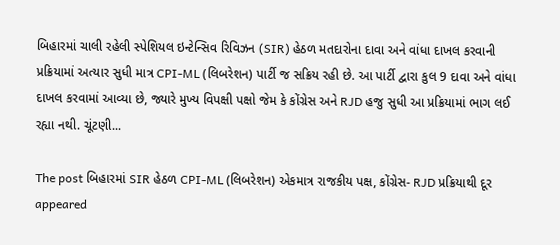બિહારમાં ચાલી રહેલી સ્પેશિયલ ઇન્ટેન્સિવ રિવિઝન (SIR) હેઠળ મતદારોના દાવા અને વાંધા દાખલ કરવાની પ્રક્રિયામાં અત્યાર સુધી માત્ર CPI-ML (લિબરેશન) પાર્ટી જ સક્રિય રહી છે. આ પાર્ટી દ્વારા કુલ 9 દાવા અને વાંધા દાખલ કરવામાં આવ્યા છે, જ્યારે મુખ્ય વિપક્ષી પક્ષો જેમ કે કોંગ્રેસ અને RJD હજુ સુધી આ પ્રક્રિયામાં ભાગ લઈ રહ્યા નથી. ચૂંટણી...

The post બિહારમાં SIR હેઠળ CPI-ML (લિબરેશન) એકમાત્ર રાજકીય પક્ષ, કોંગ્રેસ- RJD પ્રક્રિયાથી દૂર appeared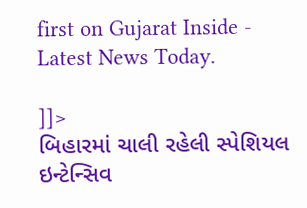first on Gujarat Inside - Latest News Today.

]]>
બિહારમાં ચાલી રહેલી સ્પેશિયલ ઇન્ટેન્સિવ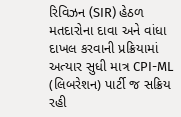રિવિઝન (SIR) હેઠળ મતદારોના દાવા અને વાંધા દાખલ કરવાની પ્રક્રિયામાં અત્યાર સુધી માત્ર CPI-ML (લિબરેશન) પાર્ટી જ સક્રિય રહી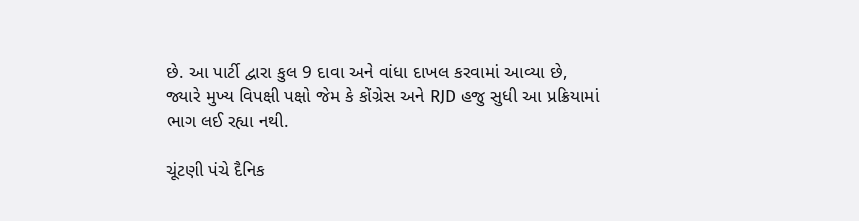છે. આ પાર્ટી દ્વારા કુલ 9 દાવા અને વાંધા દાખલ કરવામાં આવ્યા છે, જ્યારે મુખ્ય વિપક્ષી પક્ષો જેમ કે કોંગ્રેસ અને RJD હજુ સુધી આ પ્રક્રિયામાં ભાગ લઈ રહ્યા નથી.

ચૂંટણી પંચે દૈનિક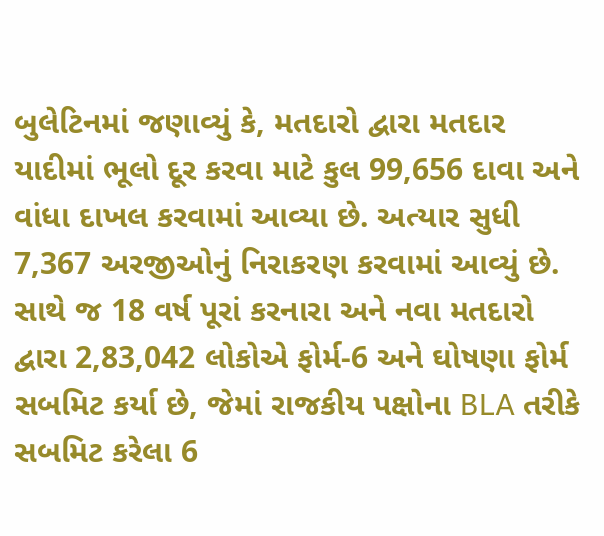બુલેટિનમાં જણાવ્યું કે, મતદારો દ્વારા મતદાર યાદીમાં ભૂલો દૂર કરવા માટે કુલ 99,656 દાવા અને વાંધા દાખલ કરવામાં આવ્યા છે. અત્યાર સુધી 7,367 અરજીઓનું નિરાકરણ કરવામાં આવ્યું છે. સાથે જ 18 વર્ષ પૂરાં કરનારા અને નવા મતદારો દ્વારા 2,83,042 લોકોએ ફોર્મ-6 અને ઘોષણા ફોર્મ સબમિટ કર્યા છે, જેમાં રાજકીય પક્ષોના BLA તરીકે સબમિટ કરેલા 6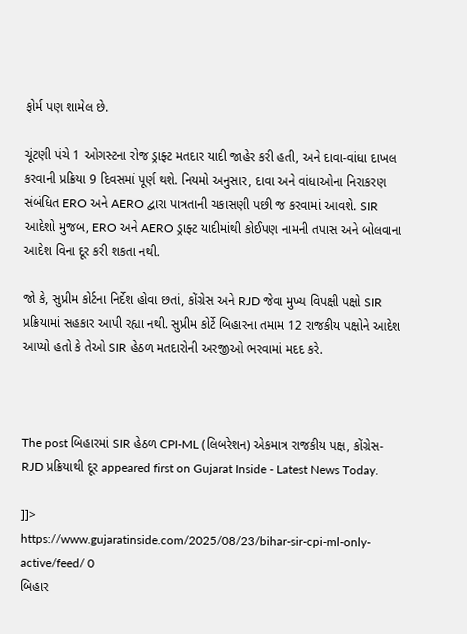ફોર્મ પણ શામેલ છે.

ચૂંટણી પંચે 1 ઓગસ્ટના રોજ ડ્રાફ્ટ મતદાર યાદી જાહેર કરી હતી, અને દાવા-વાંધા દાખલ કરવાની પ્રક્રિયા 9 દિવસમાં પૂર્ણ થશે. નિયમો અનુસાર, દાવા અને વાંધાઓના નિરાકરણ સંબંધિત ERO અને AERO દ્વારા પાત્રતાની ચકાસણી પછી જ કરવામાં આવશે. SIR આદેશો મુજબ, ERO અને AERO ડ્રાફ્ટ યાદીમાંથી કોઈપણ નામની તપાસ અને બોલવાના આદેશ વિના દૂર કરી શકતા નથી.

જો કે, સુપ્રીમ કોર્ટના નિર્દેશ હોવા છતાં, કોંગ્રેસ અને RJD જેવા મુખ્ય વિપક્ષી પક્ષો SIR પ્રક્રિયામાં સહકાર આપી રહ્યા નથી. સુપ્રીમ કોર્ટે બિહારના તમામ 12 રાજકીય પક્ષોને આદેશ આપ્યો હતો કે તેઓ SIR હેઠળ મતદારોની અરજીઓ ભરવામાં મદદ કરે.



The post બિહારમાં SIR હેઠળ CPI-ML (લિબરેશન) એકમાત્ર રાજકીય પક્ષ, કોંગ્રેસ- RJD પ્રક્રિયાથી દૂર appeared first on Gujarat Inside - Latest News Today.

]]>
https://www.gujaratinside.com/2025/08/23/bihar-sir-cpi-ml-only-active/feed/ 0
બિહાર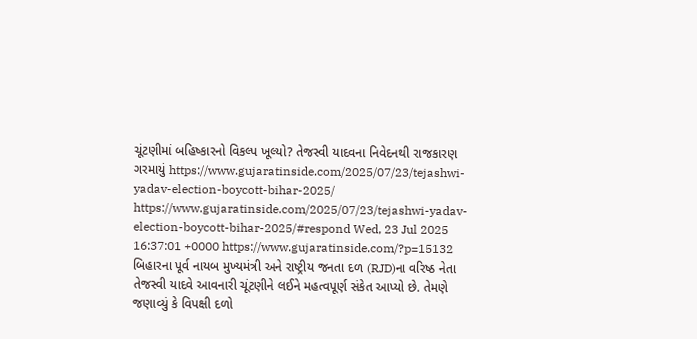ચૂંટણીમાં બહિષ્કારનો વિકલ્પ ખૂલ્યો? તેજસ્વી યાદવના નિવેદનથી રાજકારણ ગરમાયું https://www.gujaratinside.com/2025/07/23/tejashwi-yadav-election-boycott-bihar-2025/ https://www.gujaratinside.com/2025/07/23/tejashwi-yadav-election-boycott-bihar-2025/#respond Wed, 23 Jul 2025 16:37:01 +0000 https://www.gujaratinside.com/?p=15132 બિહારના પૂર્વ નાયબ મુખ્યમંત્રી અને રાષ્ટ્રીય જનતા દળ (RJD)ના વરિષ્ઠ નેતા તેજસ્વી યાદવે આવનારી ચૂંટણીને લઈને મહત્વપૂર્ણ સંકેત આપ્યો છે. તેમણે જણાવ્યું કે વિપક્ષી દળો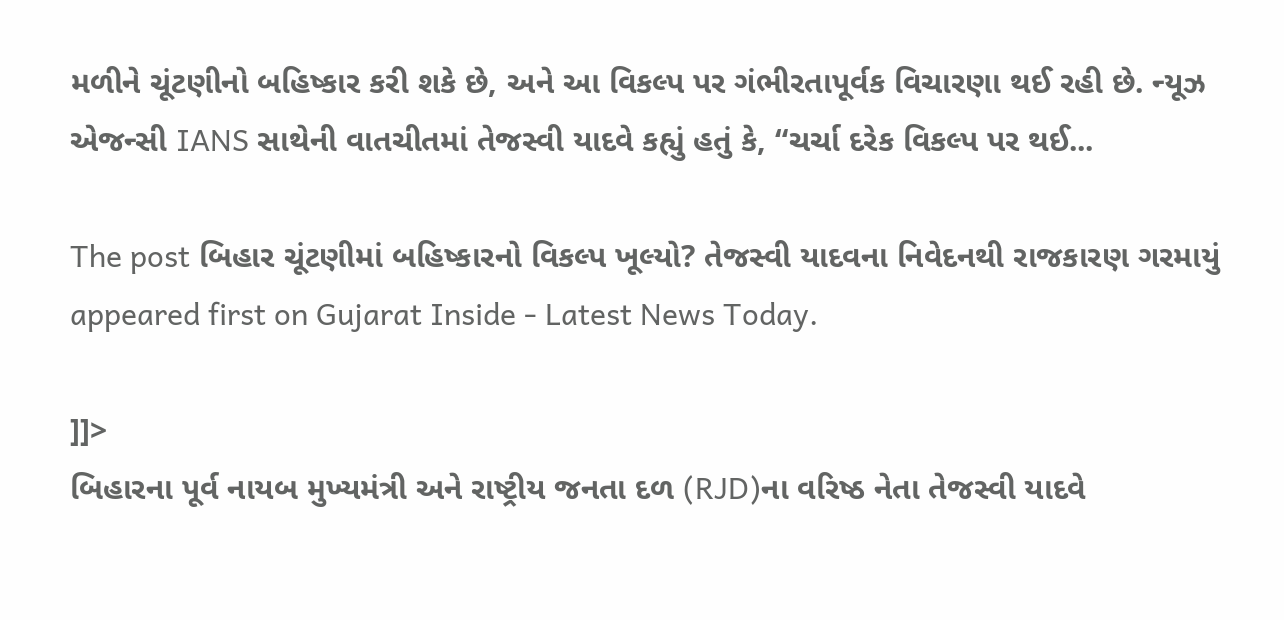મળીને ચૂંટણીનો બહિષ્કાર કરી શકે છે, અને આ વિકલ્પ પર ગંભીરતાપૂર્વક વિચારણા થઈ રહી છે. ન્યૂઝ એજન્સી IANS સાથેની વાતચીતમાં તેજસ્વી યાદવે કહ્યું હતું કે, “ચર્ચા દરેક વિકલ્પ પર થઈ...

The post બિહાર ચૂંટણીમાં બહિષ્કારનો વિકલ્પ ખૂલ્યો? તેજસ્વી યાદવના નિવેદનથી રાજકારણ ગરમાયું appeared first on Gujarat Inside - Latest News Today.

]]>
બિહારના પૂર્વ નાયબ મુખ્યમંત્રી અને રાષ્ટ્રીય જનતા દળ (RJD)ના વરિષ્ઠ નેતા તેજસ્વી યાદવે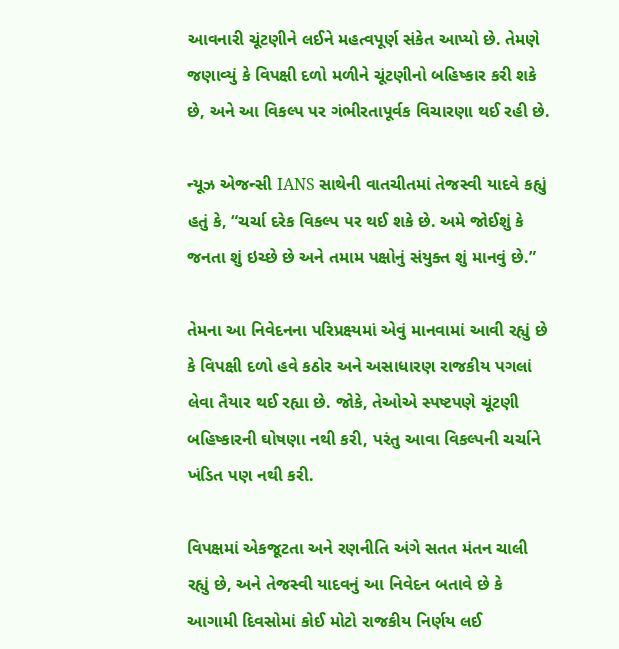આવનારી ચૂંટણીને લઈને મહત્વપૂર્ણ સંકેત આપ્યો છે. તેમણે જણાવ્યું કે વિપક્ષી દળો મળીને ચૂંટણીનો બહિષ્કાર કરી શકે છે, અને આ વિકલ્પ પર ગંભીરતાપૂર્વક વિચારણા થઈ રહી છે.

ન્યૂઝ એજન્સી IANS સાથેની વાતચીતમાં તેજસ્વી યાદવે કહ્યું હતું કે, “ચર્ચા દરેક વિકલ્પ પર થઈ શકે છે. અમે જોઈશું કે જનતા શું ઇચ્છે છે અને તમામ પક્ષોનું સંયુક્ત શું માનવું છે.”

તેમના આ નિવેદનના પરિપ્રક્ષ્યમાં એવું માનવામાં આવી રહ્યું છે કે વિપક્ષી દળો હવે કઠોર અને અસાધારણ રાજકીય પગલાં લેવા તૈયાર થઈ રહ્યા છે. જોકે, તેઓએ સ્પષ્ટપણે ચૂંટણી બહિષ્કારની ઘોષણા નથી કરી, પરંતુ આવા વિકલ્પની ચર્ચાને ખંડિત પણ નથી કરી.

વિપક્ષમાં એકજૂટતા અને રણનીતિ અંગે સતત મંતન ચાલી રહ્યું છે, અને તેજસ્વી યાદવનું આ નિવેદન બતાવે છે કે આગામી દિવસોમાં કોઈ મોટો રાજકીય નિર્ણય લઈ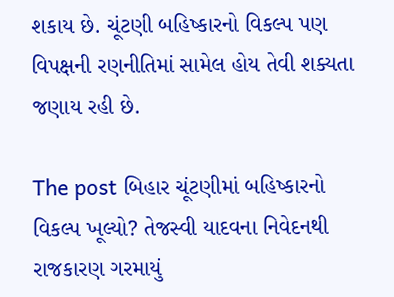શકાય છે. ચૂંટણી બહિષ્કારનો વિકલ્પ પણ વિપક્ષની રણનીતિમાં સામેલ હોય તેવી શક્યતા જણાય રહી છે.

The post બિહાર ચૂંટણીમાં બહિષ્કારનો વિકલ્પ ખૂલ્યો? તેજસ્વી યાદવના નિવેદનથી રાજકારણ ગરમાયું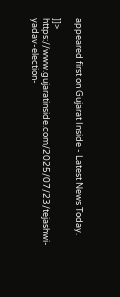appeared first on Gujarat Inside - Latest News Today.

]]>
https://www.gujaratinside.com/2025/07/23/tejashwi-yadav-election-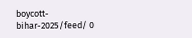boycott-bihar-2025/feed/ 0